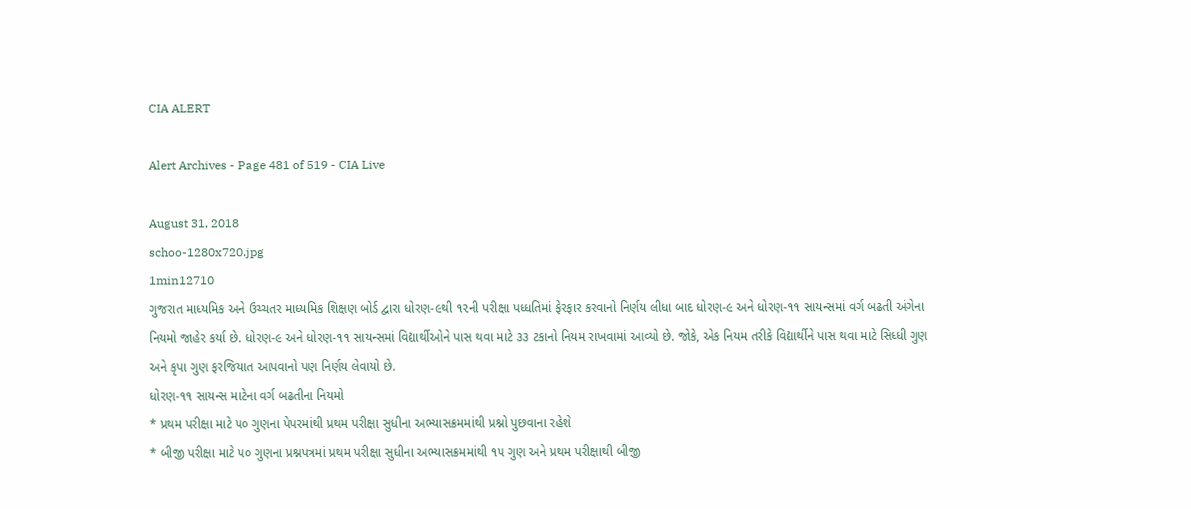CIA ALERT

Alert Archives - Page 481 of 519 - CIA Live

August 31, 2018
schoo-1280x720.jpg
1min12710
ગુજરાત માધ્યમિક અને ઉચ્ચતર માધ્યમિક શિક્ષણ બોર્ડ દ્વારા ધોરણ-૯થી ૧૨ની પરીક્ષા પધ્ધતિમાં ફેરફાર કરવાનો નિર્ણય લીધા બાદ ધોરણ-૯ અને ધોરણ-૧૧ સાયન્સમાં વર્ગ બઢતી અંગેના નિયમો જાહેર કર્યા છે. ધોરણ-૯ અને ધોરણ-૧૧ સાયન્સમાં વિદ્યાર્થીઓને પાસ થવા માટે ૩૩ ટકાનો નિયમ રાખવામાં આવ્યો છે. જોકે, એક નિયમ તરીકે વિદ્યાર્થીને પાસ થવા માટે સિધ્ધી ગુણ અને કૃપા ગુણ ફરજિયાત આપવાનો પણ નિર્ણય લેવાયો છે.
ધોરણ-૧૧ સાયન્સ માટેના વર્ગ બઢતીના નિયમો
* પ્રથમ પરીક્ષા માટે ૫૦ ગુણના પેપરમાંથી પ્રથમ પરીક્ષા સુધીના અભ્યાસક્રમમાંથી પ્રશ્નો પુછવાના રહેશે
* બીજી પરીક્ષા માટે ૫૦ ગુણના પ્રશ્નપત્રમાં પ્રથમ પરીક્ષા સુધીના અભ્યાસક્રમમાંથી ૧૫ ગુણ અને પ્રથમ પરીક્ષાથી બીજી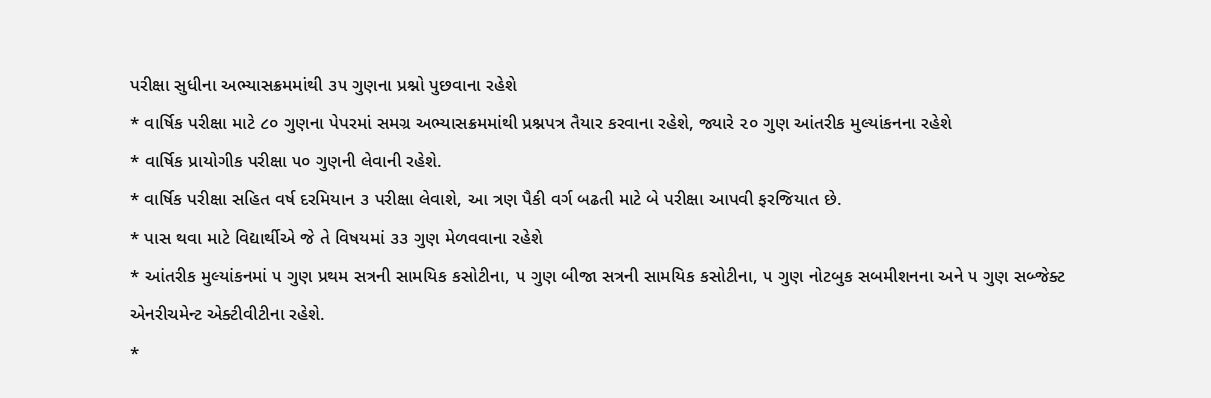પરીક્ષા સુધીના અભ્યાસક્રમમાંથી ૩૫ ગુણના પ્રશ્નો પુછવાના રહેશે
* વાર્ષિક પરીક્ષા માટે ૮૦ ગુણના પેપરમાં સમગ્ર અભ્યાસક્રમમાંથી પ્રશ્નપત્ર તૈયાર કરવાના રહેશે, જ્યારે ૨૦ ગુણ આંતરીક મુલ્યાંકનના રહેશે
* વાર્ષિક પ્રાયોગીક પરીક્ષા ૫૦ ગુણની લેવાની રહેશે.
* વાર્ષિક પરીક્ષા સહિત વર્ષ દરમિયાન ૩ પરીક્ષા લેવાશે, આ ત્રણ પૈકી વર્ગ બઢતી માટે બે પરીક્ષા આપવી ફરજિયાત છે.
* પાસ થવા માટે વિદ્યાર્થીએ જે તે વિષયમાં ૩૩ ગુણ મેળવવાના રહેશે
* આંતરીક મુલ્યાંકનમાં ૫ ગુણ પ્રથમ સત્રની સામયિક કસોટીના, ૫ ગુણ બીજા સત્રની સામયિક કસોટીના, ૫ ગુણ નોટબુક સબમીશનના અને ૫ ગુણ સબ્જેક્ટ એનરીચમેન્ટ એક્ટીવીટીના રહેશે.
*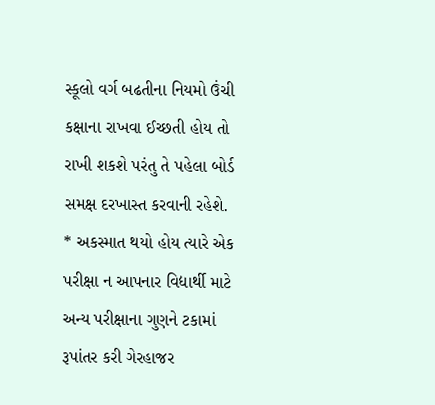સ્કૂલો વર્ગ બઢતીના નિયમો ઉંચી કક્ષાના રાખવા ઈચ્છતી હોય તો રાખી શકશે પરંતુ તે પહેલા બોર્ડ સમક્ષ દરખાસ્ત કરવાની રહેશે.
* અકસ્માત થયો હોય ત્યારે એક પરીક્ષા ન આપનાર વિદ્યાર્થી માટે અન્ય પરીક્ષાના ગુણને ટકામાં રૂપાંતર કરી ગેરહાજર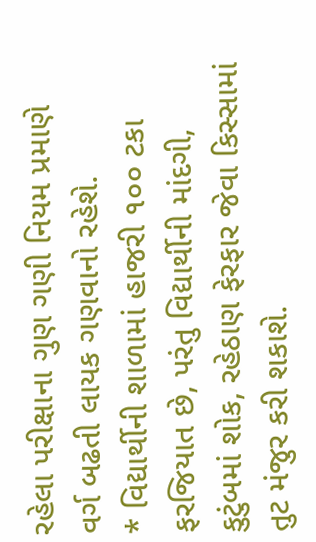રહેલા પરીક્ષાના ગુણ ગણી નિયમ પ્રમાણે વર્ગ બઢતી લાયક ગણવાનો રહેશે.
* વિદ્યાર્થીની શાળામાં હાજરી ૧૦૦ ટકા ફરજિયાત છે, પરંતુ વિદ્યાર્થીની માંદગી, કુટુંબમાં શોક, રહેઠાણ ફેરફાર જેવા કિસ્સામાં તુટ મંજુર કરી શકાશે.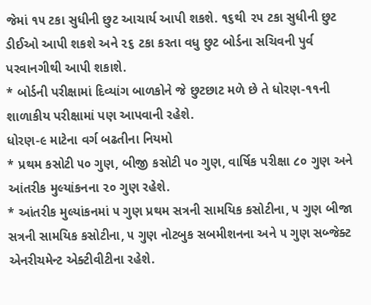જેમાં ૧૫ ટકા સુધીની છુટ આચાર્ય આપી શકશે. ૧૬થી ૨૫ ટકા સુધીની છુટ ડીઈઓ આપી શકશે અને ૨૬ ટકા કરતા વધુ છુટ બોર્ડના સચિવની પુર્વ પરવાનગીથી આપી શકાશે.
* બોર્ડની પરીક્ષામાં દિવ્યાંગ બાળકોને જે છુટછાટ મળે છે તે ધોરણ-૧૧ની શાળાકીય પરીક્ષામાં પણ આપવાની રહેશે.
ધોરણ-૯ માટેના વર્ગ બઢતીના નિયમો
* પ્રથમ કસોટી ૫૦ ગુણ, બીજી કસોટી ૫૦ ગુણ, વાર્ષિક પરીક્ષા ૮૦ ગુણ અને આંતરીક મુલ્યાંકનના ૨૦ ગુણ રહેશે.
* આંતરીક મુલ્યાંકનમાં ૫ ગુણ પ્રથમ સત્રની સામયિક કસોટીના, ૫ ગુણ બીજા સત્રની સામયિક કસોટીના, ૫ ગુણ નોટબુક સબમીશનના અને ૫ ગુણ સબ્જેક્ટ એનરીચમેન્ટ એક્ટીવીટીના રહેશે.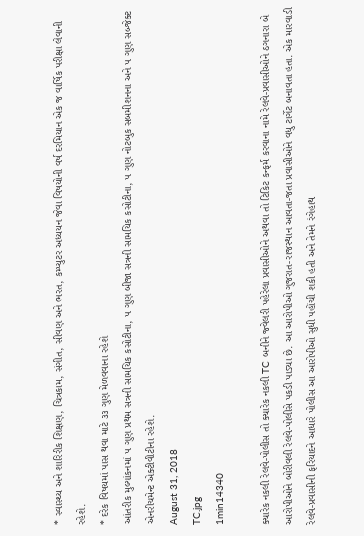* સ્વાસ્થ્ય અને શારિરીક શિક્ષણ, ચિત્રકામ, સંગીત, સીવણ અને ભરત, કમ્પ્યુટર અધ્યયન જેવા વિષયોની વર્ષ દરમિયાન એક જ વાર્ષિક પરીક્ષા લેવાની રહેશે.
* દરેક વિષયમાં પાસ થવા માટે ૩૩ ગુણ મેળવવાના રહેશે
આંતરીક મુલ્યાંકનમાં ૫ ગુણ પ્રથમ સત્રની સામયિક કસોટીના, ૫ ગુણ બીજા સત્રની સામયિક કસોટીના, ૫ ગુણ નોટબુક સબમીશનના અને ૫ ગુણ સબ્જેક્ટ એનરીચમેન્ટ એક્ટીવીટીના રહેશે.
August 31, 2018
TC.jpg
1min14340

ક્યારેક નકલી રેલવે-પોલીસ તો ક્યારેક નકલી TC બનીને જ્વેલરી પહેરેલા પ્રવાસીઓને અથવા તો ટિકિટ કન્ફર્મ કરવાના નામે રેલવે-પ્રવાસીઓને ઠગનારા બે આરોપીઓને બોરીવલી રેલવે-પોલીસે પકડી પાડ્યા છે. આ આરોપીઓ ગુજરાત-રાજસ્થાન આવતા-જતા પ્રવાસીઓને વધુ ટાર્ગેટ બનાવતા હતા. એક મારવાડી રેલવે-પ્રવાસીની ફરિયાદને આધારે પોલીસ આ આરોપીઓ સુધી પહોંચી શકી હતી અને તેમને રંગેહાથ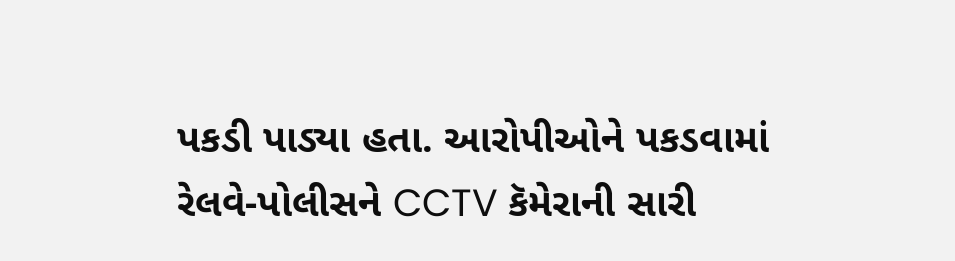પકડી પાડ્યા હતા. આરોપીઓને પકડવામાં રેલવે-પોલીસને CCTV કૅમેરાની સારી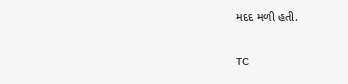મદદ મળી હતી.

TC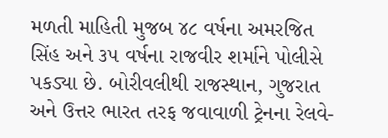મળતી માહિતી મુજબ ૪૮ વર્ષના અમરજિત સિંહ અને ૩૫ વર્ષના રાજવીર શર્માને પોલીસે પકડ્યા છે. બોરીવલીથી રાજસ્થાન, ગુજરાત અને ઉત્તર ભારત તરફ જવાવાળી ટ્રેનના રેલવે-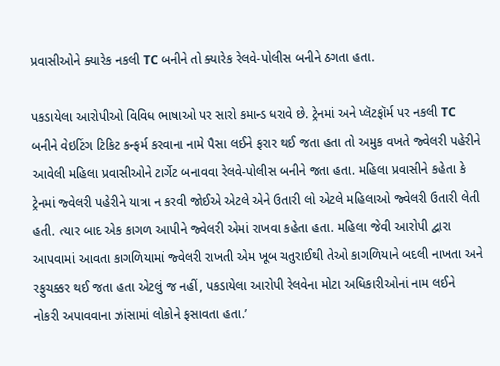પ્રવાસીઓને ક્યારેક નકલી TC બનીને તો ક્યારેક રેલવે-પોલીસ બનીને ઠગતા હતા.

પકડાયેલા આરોપીઓ વિવિધ ભાષાઓ પર સારો કમાન્ડ ધરાવે છે. ટ્રેનમાં અને પ્લૅટફૉર્મ પર નકલી TC બનીને વેઇટિંગ ટિકિટ કન્ફર્મ કરવાના નામે પૈસા લઈને ફરાર થઈ જતા હતા તો અમુક વખતે જ્વેલરી પહેરીને આવેલી મહિલા પ્રવાસીઓને ટાર્ગેટ બનાવવા રેલવે-પોલીસ બનીને જતા હતા. મહિલા પ્રવાસીને કહેતા કે ટ્રેનમાં જ્વેલરી પહેરીને યાત્રા ન કરવી જોઈએ એટલે એને ઉતારી લો એટલે મહિલાઓ જ્વેલરી ઉતારી લેતી હતી. ત્યાર બાદ એક કાગળ આપીને જ્વેલરી એમાં રાખવા કહેતા હતા. મહિલા જેવી આરોપી દ્વારા આપવામાં આવતા કાગળિયામાં જ્વેલરી રાખતી એમ ખૂબ ચતુરાઈથી તેઓ કાગળિયાને બદલી નાખતા અને રફુચક્કર થઈ જતા હતા એટલું જ નહીં, પકડાયેલા આરોપી રેલવેના મોટા અધિકારીઓનાં નામ લઈને નોકરી અપાવવાના ઝાંસામાં લોકોને ફસાવતા હતા.’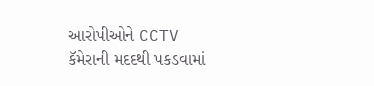આરોપીઓને CCTV કૅમેરાની મદદથી પકડવામાં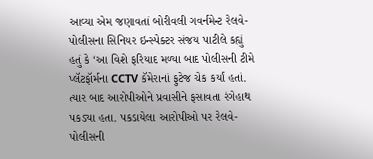આવ્યા એમ જણાવતાં બોરીવલી ગવર્નમેન્ટ રેલવે-પોલીસના સિનિયર ઇન્સ્પેક્ટર સંજય પાટીલે કહ્યું હતું કે ‘આ વિશે ફરિયાદ મળ્યા બાદ પોલીસની ટીમે પ્લૅટફૉર્મના CCTV કૅમેરાનાં ફુટેજ ચેક કર્યાં હતાં. ત્યાર બાદ આરોપીઓને પ્રવાસીને ફસાવતા રંગેહાથ પકડ્યા હતા. પકડાયેલા આરોપીઓ પર રેલવે-પોલીસની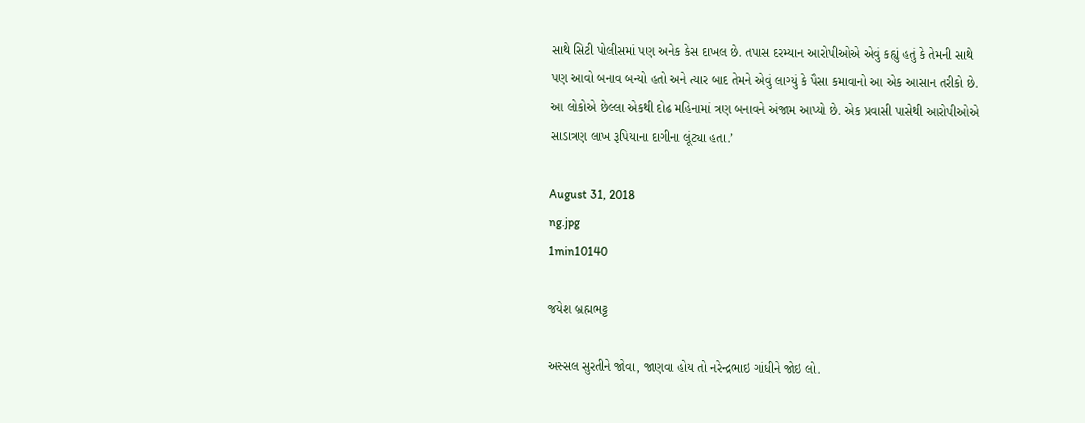સાથે સિટી પોલીસમાં પણ અનેક કેસ દાખલ છે. તપાસ દરમ્યાન આરોપીઓએ એવું કહ્યું હતું કે તેમની સાથે પણ આવો બનાવ બન્યો હતો અને ત્યાર બાદ તેમને એવું લાગ્યું કે પૈસા કમાવાનો આ એક આસાન તરીકો છે. આ લોકોએ છેલ્લા એકથી દોઢ મહિનામાં ત્રણ બનાવને અંજામ આપ્યો છે. એક પ્રવાસી પાસેથી આરોપીઓએ સાડાત્રણ લાખ રૂપિયાના દાગીના લૂંટ્યા હતા.’

August 31, 2018
ng.jpg
1min10140

જયેશ બ્રહ્મભટ્ટ

અસ્સલ સુરતીને જોવા, જાણવા હોય તો નરેન્દ્રભાઇ ગાંધીને જોઇ લો.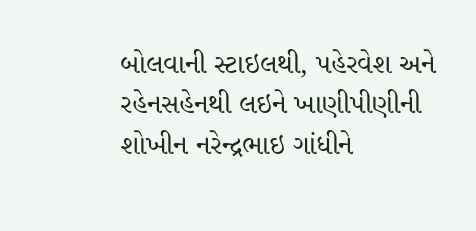બોલવાની સ્ટાઇલથી, પહેરવેશ અને રહેનસહેનથી લઇને ખાણીપીણીની શોખીન નરેન્દ્રભાઇ ગાંધીને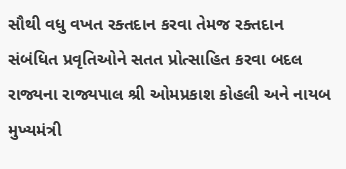સૌથી વધુ વખત રક્તદાન કરવા તેમજ રક્તદાન સંબંધિત પ્રવૃતિઓને સતત પ્રોત્સાહિત કરવા બદલ રાજ્યના રાજ્યપાલ શ્રી ઓમપ્રકાશ કોહલી અને નાયબ મુખ્યમંત્રી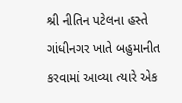શ્રી નીતિન પટેલના હસ્તે ગાંધીનગર ખાતે બહુમાનીત કરવામાં આવ્યા ત્યારે એક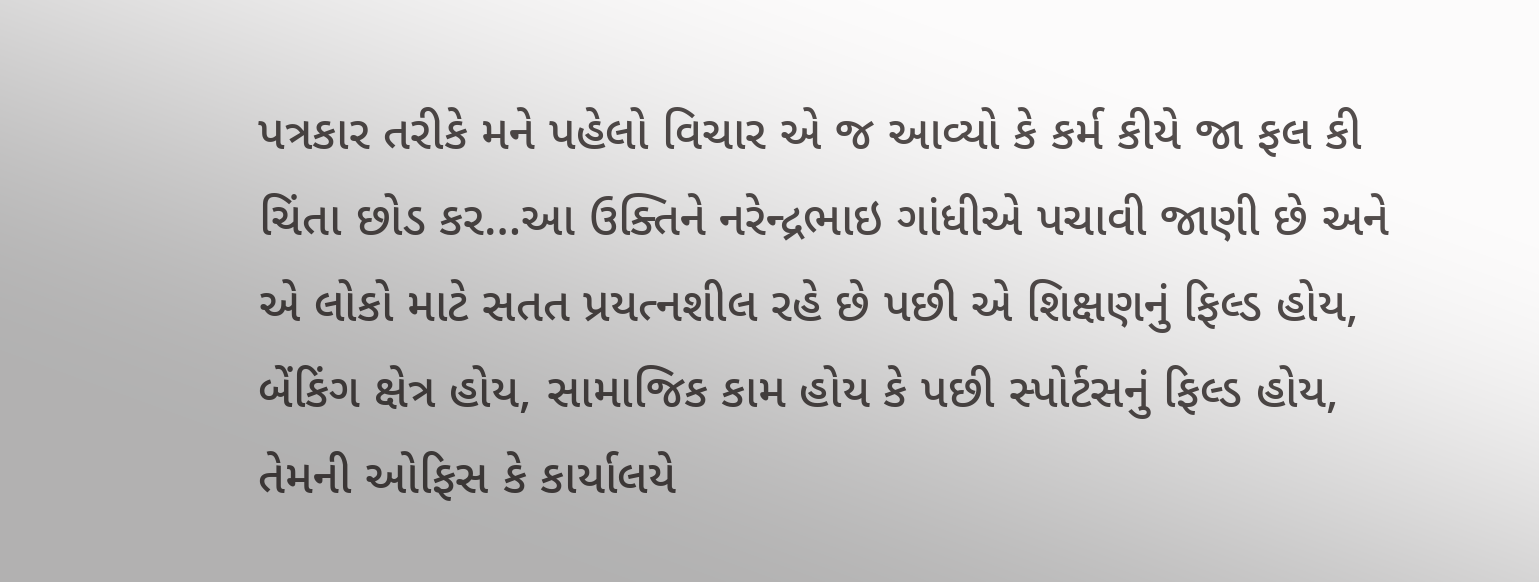પત્રકાર તરીકે મને પહેલો વિચાર એ જ આવ્યો કે કર્મ કીયે જા ફલ કી ચિંતા છોડ કર…આ ઉક્તિને નરેન્દ્રભાઇ ગાંધીએ પચાવી જાણી છે અને એ લોકો માટે સતત પ્રયત્નશીલ રહે છે પછી એ શિક્ષણનું ફિલ્ડ હોય, બેંકિંગ ક્ષેત્ર હોય, સામાજિક કામ હોય કે પછી સ્પોર્ટસનું ફિલ્ડ હોય, તેમની ઓફિસ કે કાર્યાલયે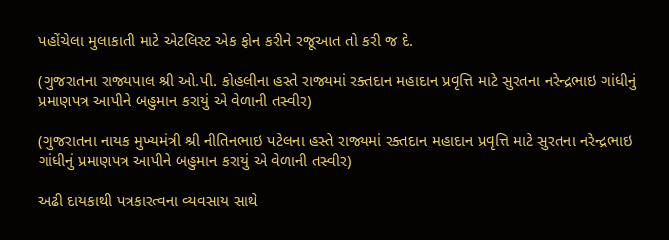પહોંચેલા મુલાકાતી માટે એટલિસ્ટ એક ફોન કરીને રજૂઆત તો કરી જ દે.

(ગુજરાતના રાજ્યપાલ શ્રી ઓ.પી. કોહલીના હસ્તે રાજ્યમાં રક્તદાન મહાદાન પ્રવૃત્તિ માટે સુરતના નરેન્દ્રભાઇ ગાંધીનું પ્રમાણપત્ર આપીને બહુમાન કરાયું એ વેળાની તસ્વીર)

(ગુજરાતના નાયક મુખ્યમંત્રી શ્રી નીતિનભાઇ પટેલના હસ્તે રાજ્યમાં રક્તદાન મહાદાન પ્રવૃત્તિ માટે સુરતના નરેન્દ્રભાઇ ગાંધીનું પ્રમાણપત્ર આપીને બહુમાન કરાયું એ વેળાની તસ્વીર)

અઢી દાયકાથી પત્રકારત્વના વ્યવસાય સાથે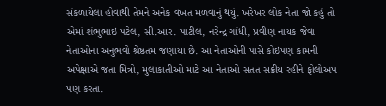સંકળાયેલા હોવાથી તેમને અનેક વખત મળવાનું થયું. ખરેખર લોક નેતા જો કહું તો એમાં શંભુભાઇ પટેલ, સી.આર. પાટીલ, નરેન્દ્ર ગાંધી, પ્રવીણ નાયક જેવા નેતાઓના અનુભવો શ્રેષ્ઠતમ જણાયા છે. આ નેતાઓની પાસે કોઇપણ કામની અપેક્ષાએ જતા મિત્રો, મુલાકાતીઓ માટે આ નેતાઓ સતત સક્રીય રહીને ફોલોઅપ પણ કરતા.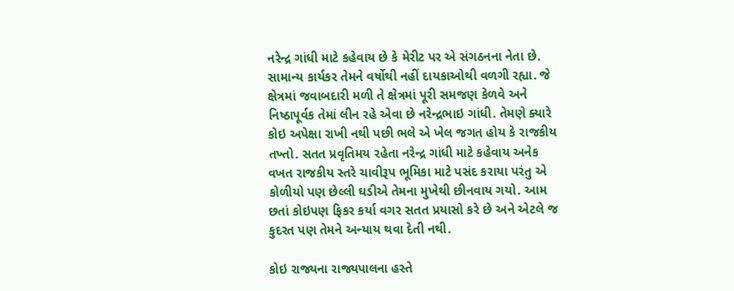નરેન્દ્ર ગાંધી માટે કહેવાય છે કે મેરીટ પર એ સંગઠનના નેતા છે. સામાન્ય કાર્યકર તેમને વર્ષોથી નહીં દાયકાઓથી વળગી રહ્યા. જે ક્ષેત્રમાં જવાબદારી મળી તે ક્ષેત્રમાં પૂરી સમજણ કેળવે અને નિષ્ઠાપૂર્વક તેમાં લીન રહે એવા છે નરેન્દ્રભાઇ ગાંધી. તેમણે ક્યારે કોઇ અપેક્ષા રાખી નથી પછી ભલે એ ખેલ જગત હોય કે રાજકીય તખ્તો. સતત પ્રવૃતિમય રહેતા નરેન્દ્ર ગાંધી માટે કહેવાય અનેક વખત રાજકીય સ્તરે ચાવીરૂપ ભૂમિકા માટે પસંદ કરાયા પરંતુ એ કોળીયો પણ છેલ્લી ઘડીએ તેમના મુખેથી છીનવાય ગયો. આમ છતાં કોઇપણ ફિકર કર્યા વગર સતત પ્રયાસો કરે છે અને એટલે જ કુદરત પણ તેમને અન્યાય થવા દેતી નથી.

કોઇ રાજ્યના રાજ્યપાલના હસ્તે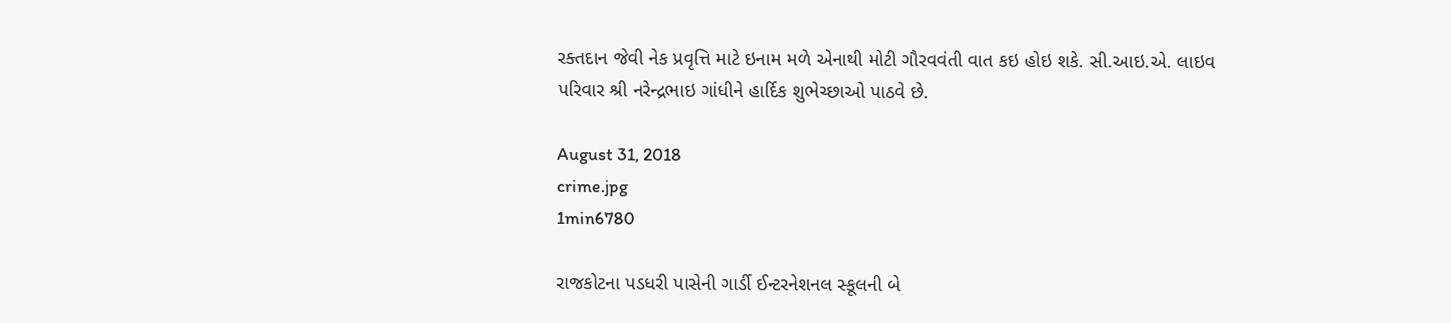રક્તદાન જેવી નેક પ્રવૃત્તિ માટે ઇનામ મળે એનાથી મોટી ગૌરવવંતી વાત કઇ હોઇ શકે. સી.આઇ.એ. લાઇવ પરિવાર શ્રી નરેન્દ્રભાઇ ગાંધીને હાર્દિક શુભેચ્છાઓ પાઠવે છે.

August 31, 2018
crime.jpg
1min6780

રાજકોટના પડધરી પાસેની ગાર્ડી ઈન્ટરનેશનલ સ્કૂલની બે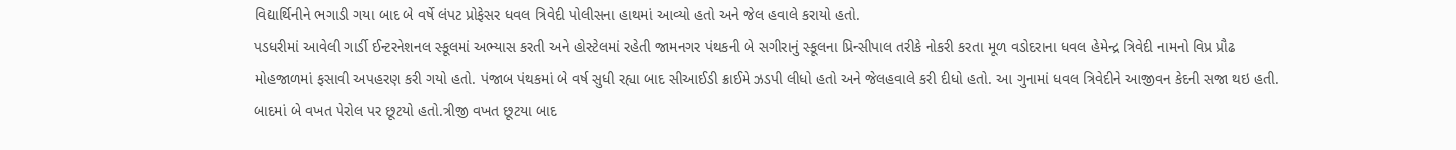વિદ્યાર્થિનીને ભગાડી ગયા બાદ બે વર્ષે લંપટ પ્રોફેસર ધવલ ત્રિવેદી પોલીસના હાથમાં આવ્યો હતો અને જેલ હવાલે કરાયો હતો.
પડધરીમાં આવેલી ગાર્ડી ઈન્ટરનેશનલ સ્કૂલમાં અભ્યાસ કરતી અને હોસ્ટેલમાં રહેતી જામનગર પંથકની બે સગીરાનું સ્કૂલના પ્રિન્સીપાલ તરીકે નોકરી કરતા મૂળ વડોદરાના ધવલ હેમેન્દ્ર ત્રિવેદી નામનો વિપ્ર પ્રૌઢ મોહજાળમાં ફસાવી અપહરણ કરી ગયો હતો. પંજાબ પંથકમાં બે વર્ષ સુધી રહ્યા બાદ સીઆઈડી ક્રાઈમે ઝડપી લીધો હતો અને જેલહવાલે કરી દીધો હતો. આ ગુનામાં ધવલ ત્રિવેદીને આજીવન કેદની સજા થઇ હતી.
બાદમાં બે વખત પેરોલ પર છૂટયો હતો.ત્રીજી વખત છૂટયા બાદ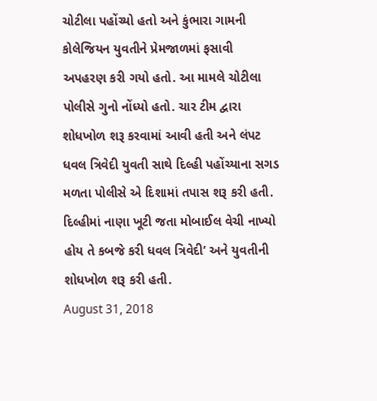ચોટીલા પહોંચ્યો હતો અને કુંભારા ગામની કોલેજિયન યુવતીને પ્રેમજાળમાં ફસાવી અપહરણ કરી ગયો હતો. આ મામલે ચોટીલા પોલીસે ગુનો નોંધ્યો હતો. ચાર ટીમ દ્વારા શોધખોળ શરૂ કરવામાં આવી હતી અને લંપટ ધવલ ત્રિવેદી યુવતી સાથે દિલ્હી પહોંચ્યાના સગડ મળતા પોલીસે એ દિશામાં તપાસ શરૂ કરી હતી. દિલ્હીમાં નાણા ખૂટી જતા મોબાઈલ વેચી નાખ્યો હોય તે કબજે કરી ધવલ ત્રિવેદી’ અને યુવતીની શોધખોળ શરૂ કરી હતી.
August 31, 2018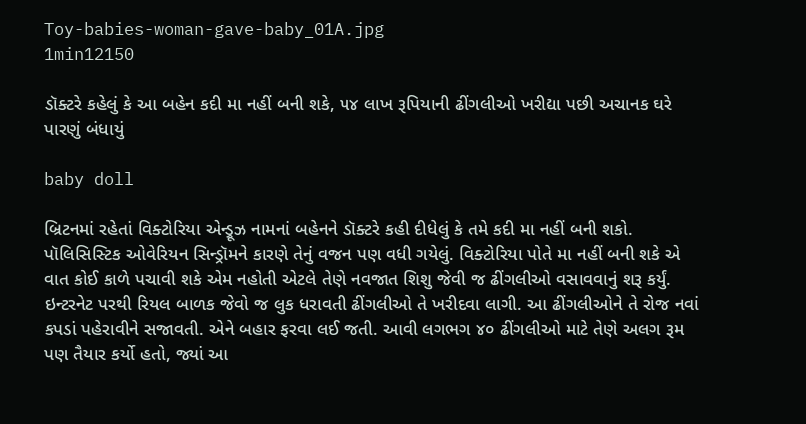Toy-babies-woman-gave-baby_01A.jpg
1min12150

ડૉક્ટરે કહેલું કે આ બહેન કદી મા નહીં બની શકે, ૫૪ લાખ રૂપિયાની ઢીંગલીઓ ખરીદ્યા પછી અચાનક ઘરે પારણું બંધાયું

baby doll

બ્રિટનમાં રહેતાં વિક્ટોરિયા એન્ડ્રૂઝ નામનાં બહેનને ડૉક્ટરે કહી દીધેલું કે તમે કદી મા નહીં બની શકો. પૉલિસિસ્ટિક ઓવેરિયન સિન્ડ્રૉમને કારણે તેનું વજન પણ વધી ગયેલું. વિક્ટોરિયા પોતે મા નહીં બની શકે એ વાત કોઈ કાળે પચાવી શકે એમ નહોતી એટલે તેણે નવજાત શિશુ જેવી જ ઢીંગલીઓ વસાવવાનું શરૂ કર્યું. ઇન્ટરનેટ પરથી રિયલ બાળક જેવો જ લુક ધરાવતી ઢીંગલીઓ તે ખરીદવા લાગી. આ ઢીંગલીઓને તે રોજ નવાં કપડાં પહેરાવીને સજાવતી. એને બહાર ફરવા લઈ જતી. આવી લગભગ ૪૦ ઢીંગલીઓ માટે તેણે અલગ રૂમ પણ તૈયાર કર્યો હતો, જ્યાં આ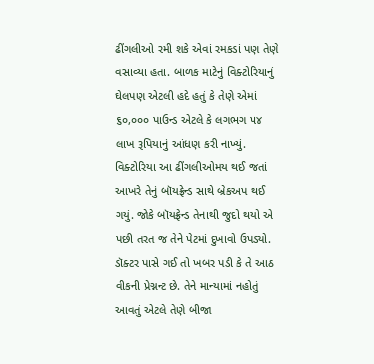ઢીંગલીઓ રમી શકે એવાં રમકડાં પણ તેણે વસાવ્યા હતા. બાળક માટેનું વિક્ટોરિયાનું ઘેલપણ એટલી હદે હતું કે તેણે એમાં ૬૦,૦૦૦ પાઉન્ડ એટલે કે લગભગ ૫૪ લાખ રૂપિયાનું આંધણ કરી નાખ્યું. વિક્ટોરિયા આ ઢીંગલીઓમય થઈ જતાં આખરે તેનું બૉયફ્રેન્ડ સાથે બ્રેકઅપ થઈ ગયું. જોકે બૉયફ્રેન્ડ તેનાથી જુદો થયો એ પછી તરત જ તેને પેટમાં દુખાવો ઉપડ્યો. ડૉક્ટર પાસે ગઈ તો ખબર પડી કે તે આઠ વીકની પ્રેગ્નન્ટ છે. તેને માન્યામાં નહોતું આવતું એટલે તેણે બીજા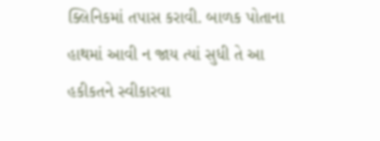ક્લિનિકમાં તપાસ કરાવી. બાળક પોતાના હાથમાં આવી ન જાય ત્યાં સુધી તે આ હકીકતને સ્વીકારવા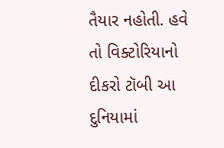તૈયાર નહોતી. હવે તો વિક્ટોરિયાનો દીકરો ટૉબી આ દુનિયામાં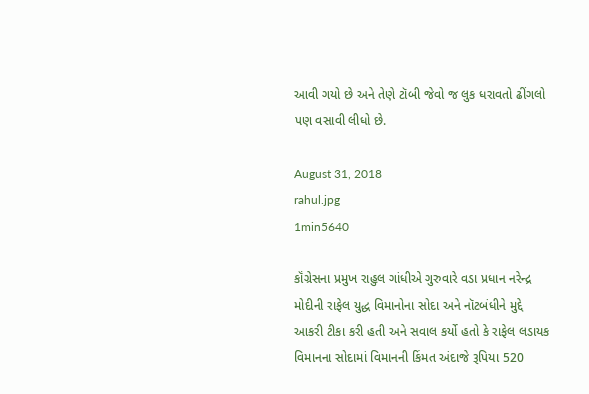આવી ગયો છે અને તેણે ટૉબી જેવો જ લુક ધરાવતો ઢીંગલો પણ વસાવી લીધો છે.

August 31, 2018
rahul.jpg
1min5640

કૉંગ્રેસના પ્રમુખ રાહુલ ગાંધીએ ગુરુવારે વડા પ્રધાન નરેન્દ્ર મોદીની રાફેલ યુદ્ધ વિમાનોના સોદા અને નૉટબંધીને મુદ્દે આકરી ટીકા કરી હતી અને સવાલ કર્યો હતો કે રાફેલ લડાયક વિમાનના સોદામાં વિમાનની કિંમત અંદાજે રૂપિયા 520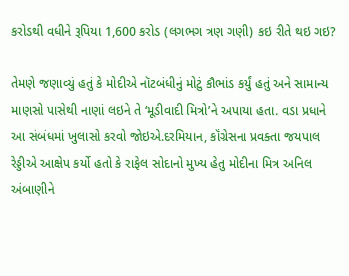કરોડથી વધીને રૂપિયા 1,600 કરોડ (લગભગ ત્રણ ગણી) કઇ રીતે થઇ ગઇ?

તેમણે જણાવ્યું હતું કે મોદીએ નૉટબંધીનું મોટું કૌભાંડ કર્યું હતું અને સામાન્ય માણસો પાસેથી નાણાં લઇને તે ‘મૂડીવાદી મિત્રો’ને અપાયા હતા. વડા પ્રધાને આ સંબંધમાં ખુલાસો કરવો જોઇએ.દરમિયાન, કૉંગ્રેસના પ્રવક્તા જયપાલ રેડ્ડીએ આક્ષેપ કર્યો હતો કે રાફેલ સોદાનો મુખ્ય હેતુ મોદીના મિત્ર અનિલ અંબાણીને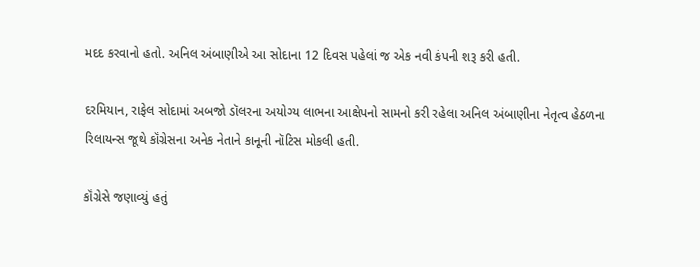મદદ કરવાનો હતો. અનિલ અંબાણીએ આ સોદાના 12 દિવસ પહેલાં જ એક નવી કંપની શરૂ કરી હતી.

દરમિયાન, રાફેલ સોદામાં અબજો ડૉલરના અયોગ્ય લાભના આક્ષેપનો સામનો કરી રહેલા અનિલ અંબાણીના નેતૃત્વ હેઠળના રિલાયન્સ જૂથે કૉંગ્રેસના અનેક નેતાને કાનૂની નૉટિસ મોકલી હતી.

કૉંગ્રેસે જણાવ્યું હતું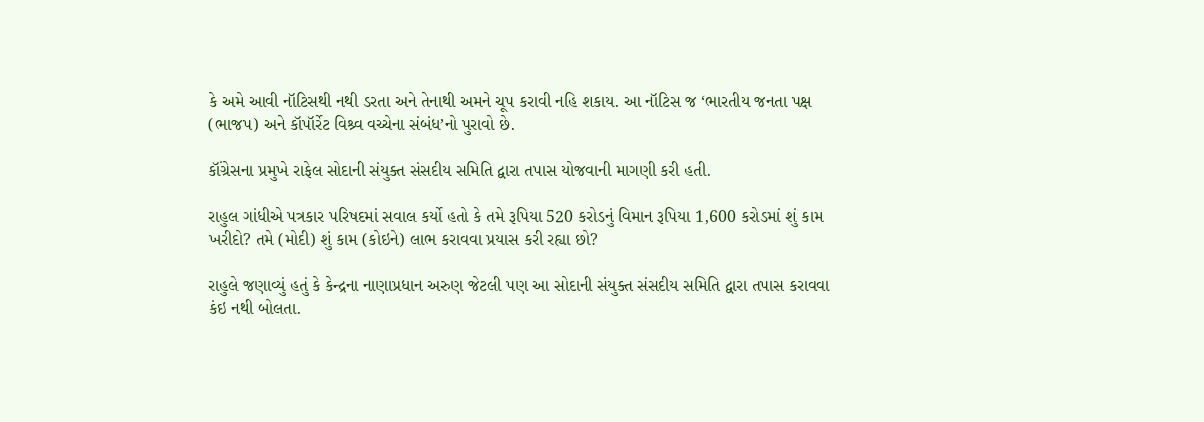કે અમે આવી નૉટિસથી નથી ડરતા અને તેનાથી અમને ચૂપ કરાવી નહિ શકાય. આ નૉટિસ જ ‘ભારતીય જનતા પક્ષ (ભાજપ) અને કૉપૉર્રેટ વિશ્ર્વ વચ્ચેના સંબંધ’નો પુરાવો છે.

કૉંગ્રેસના પ્રમુખે રાફેલ સોદાની સંયુક્ત સંસદીય સમિતિ દ્વારા તપાસ યોજવાની માગણી કરી હતી.

રાહુલ ગાંધીએ પત્રકાર પરિષદમાં સવાલ કર્યો હતો કે તમે રૂપિયા 520 કરોડનું વિમાન રૂપિયા 1,600 કરોડમાં શું કામ ખરીદો? તમે (મોદી) શું કામ (કોઇને) લાભ કરાવવા પ્રયાસ કરી રહ્યા છો?

રાહુલે જણાવ્યું હતું કે કેન્દ્રના નાણાપ્રધાન અરુણ જેટલી પણ આ સોદાની સંયુક્ત સંસદીય સમિતિ દ્વારા તપાસ કરાવવા કંઇ નથી બોલતા.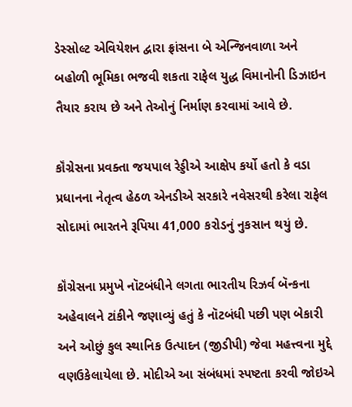ડેસ્સોલ્ટ એવિયેશન દ્વારા ફ્રાંસના બે એન્જિનવાળા અને બહોળી ભૂમિકા ભજવી શકતા રાફેલ યુદ્ધ વિમાનોની ડિઝાઇન તૈયાર કરાય છે અને તેઓનું નિર્માણ કરવામાં આવે છે.

કૉંગ્રેસના પ્રવક્તા જયપાલ રેડ્ડીએ આક્ષેપ કર્યો હતો કે વડા પ્રધાનના નેતૃત્વ હેઠળ એનડીએ સરકારે નવેસરથી કરેલા રાફેલ સોદામાં ભારતને રૂપિયા 41,000 કરોડનું નુકસાન થયું છે.

કૉંગ્રેસના પ્રમુખે નૉટબંધીને લગતા ભારતીય રિઝર્વ બૅન્કના અહેવાલને ટાંકીને જણાવ્યું હતું કે નૉટબંધી પછી પણ બેકારી અને ઓછું કુલ સ્થાનિક ઉત્પાદન (જીડીપી) જેવા મહત્ત્વના મુદ્દે વણઉકેલાયેલા છે. મોદીએ આ સંબંધમાં સ્પષ્ટતા કરવી જોઇએ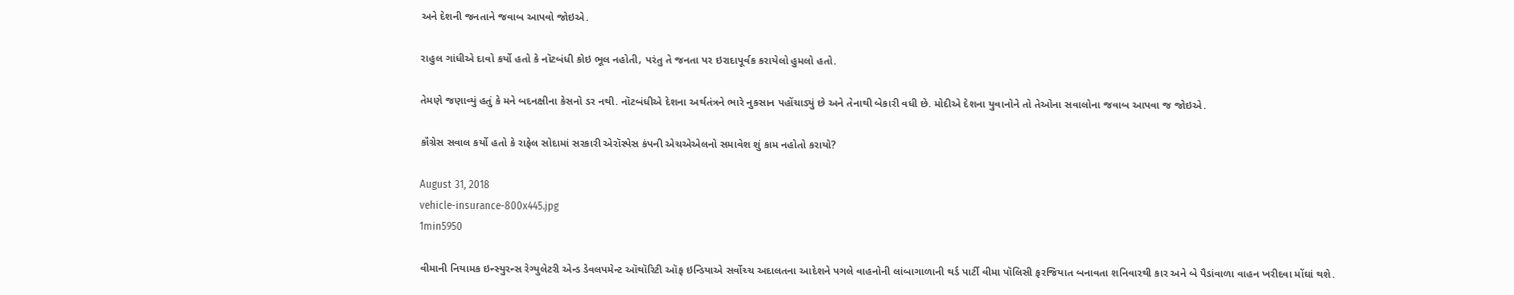અને દેશની જનતાને જવાબ આપવો જોઇએ.

રાહુલ ગાંધીએ દાવો કર્યો હતો કે નૉટબંધી કોઇ ભૂલ નહોતી, પરંતુ તે જનતા પર ઇરાદાપૂર્વક કરાયેલો હુમલો હતો.

તેમણે જણાવ્યું હતું કે મને બદનક્ષીના કેસનો ડર નથી. નૉટબંધીએ દેશના અર્થતંત્રને ભારે નુકસાન પહોંચાડ્યું છે અને તેનાથી બેકારી વધી છે. મોદીએ દેશના યુવાનોને તો તેઓના સવાલોના જવાબ આપવા જ જોઇએ.

કૉંગ્રેસ સવાલ કર્યો હતો કે રાફેલ સોદામાં સરકારી એરૉસ્પેસ કંપની એચએએલનો સમાવેશ શું કામ નહોતો કરાયો?

August 31, 2018
vehicle-insurance-800x445.jpg
1min5950

વીમાની નિયામક ઇન્સ્યુરન્સ રેગ્યુલેટરી એન્ડ ડેવલપમેન્ટ ઑથૉરિટી ઑફ ઇન્ડિયાએ સર્વોચ્ચ અદાલતના આદેશને પગલે વાહનોની લાંબાગાળાની થર્ડ પાર્ટી વીમા પૉલિસી ફરજિયાત બનાવતા શનિવારથી કાર અને બે પૈડાંવાળા વાહન ખરીદવા મોંઘાં થશે.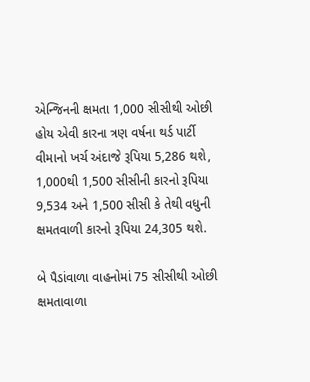એન્જિનની ક્ષમતા 1,000 સીસીથી ઓછી હોય એવી કારના ત્રણ વર્ષના થર્ડ પાર્ટી વીમાનો ખર્ચ અંદાજે રૂપિયા 5,286 થશે, 1,000થી 1,500 સીસીની કારનો રૂપિયા 9,534 અને 1,500 સીસી કે તેથી વધુની ક્ષમતવાળી કારનો રૂપિયા 24,305 થશે.

બે પૈડાંવાળા વાહનોમાં 75 સીસીથી ઓછી ક્ષમતાવાળા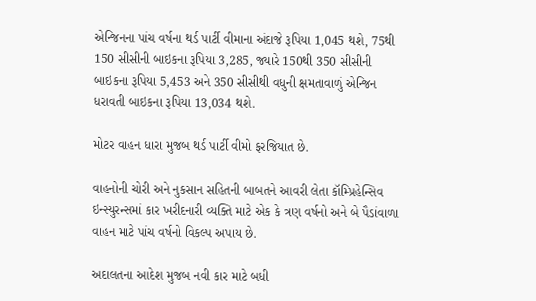એન્જિનના પાંચ વર્ષના થર્ડ પાર્ટી વીમાના અંદાજે રૂપિયા 1,045 થશે, 75થી 150 સીસીની બાઇકના રૂપિયા 3,285, જ્યારે 150થી 350 સીસીની બાઇકના રૂપિયા 5,453 અને 350 સીસીથી વધુની ક્ષમતાવાળું એન્જિન ધરાવતી બાઇકના રૂપિયા 13,034 થશે.

મોટર વાહન ધારા મુજબ થર્ડ પાર્ટી વીમો ફરજિયાત છે.

વાહનોની ચોરી અને નુકસાન સહિતની બાબતને આવરી લેતા કૉમ્પ્રિહેન્સિવ ઇન્સ્યુરન્સમાં કાર ખરીદનારી વ્યક્તિ માટે એક કે ત્રણ વર્ષનો અને બે પૈડાંવાળા વાહન માટે પાંચ વર્ષનો વિકલ્પ અપાય છે.

અદાલતના આદેશ મુજબ નવી કાર માટે બધી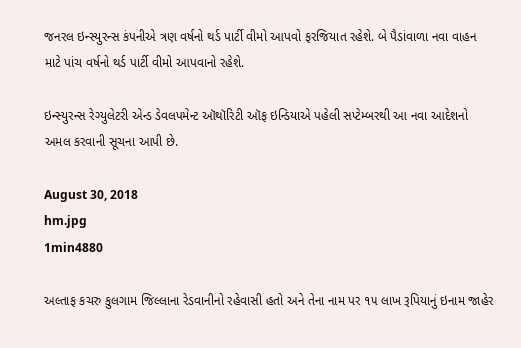જનરલ ઇન્સ્યુરન્સ કંપનીએ ત્રણ વર્ષનો થર્ડ પાર્ટી વીમો આપવો ફરજિયાત રહેશે. બે પૈડાંવાળા નવા વાહન માટે પાંચ વર્ષનો થર્ડ પાર્ટી વીમો આપવાનો રહેશે.

ઇન્સ્યુરન્સ રેગ્યુલેટરી એન્ડ ડેવલપમેન્ટ ઑથૉરિટી ઑફ ઇન્ડિયાએ પહેલી સપ્ટેમ્બરથી આ નવા આદેશનો અમલ કરવાની સૂચના આપી છે.

August 30, 2018
hm.jpg
1min4880

અલ્તાફ કચરુ કુલગામ જિલ્લાના રેડવાનીનો રહેવાસી હતો અને તેના નામ પર ૧૫ લાખ રૂપિયાનું ઇનામ જાહેર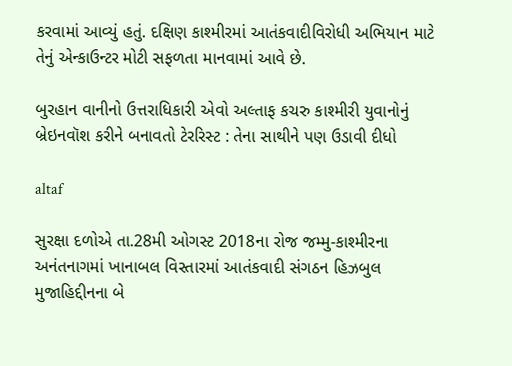કરવામાં આવ્યું હતું. દક્ષિણ કાશ્મીરમાં આતંકવાદીવિરોધી અભિયાન માટે તેનું એન્કાઉન્ટર મોટી સફળતા માનવામાં આવે છે.

બુરહાન વાનીનો ઉત્તરાધિકારી એવો અલ્તાફ કચરુ કાશ્મીરી યુવાનોનું બ્રેઇનવૉશ કરીને બનાવતો ટેરરિસ્ટ : તેના સાથીને પણ ઉડાવી દીધો

altaf

સુરક્ષા દળોએ તા.28મી ઓગસ્ટ 2018ના રોજ જમ્મુ-કાશ્મીરના અનંતનાગમાં ખાનાબલ વિસ્તારમાં આતંકવાદી સંગઠન હિઝબુલ મુજાહિદ્દીનના બે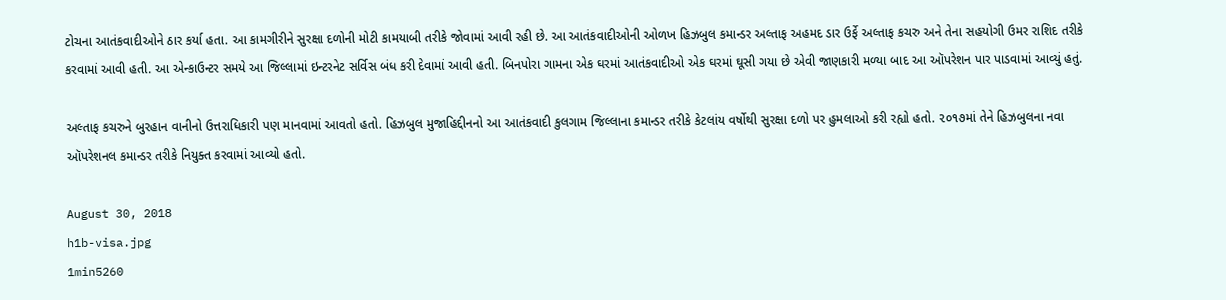ટોચના આતંકવાદીઓને ઠાર કર્યા હતા. આ કામગીરીને સુરક્ષા દળોની મોટી કામયાબી તરીકે જોવામાં આવી રહી છે. આ આતંકવાદીઓની ઓળખ હિઝબુલ કમાન્ડર અલ્તાફ અહમદ ડાર ઉર્ફે અલ્તાફ કચરુ અને તેના સહયોગી ઉમર રાશિદ તરીકે કરવામાં આવી હતી. આ એન્કાઉન્ટર સમયે આ જિલ્લામાં ઇન્ટરનેટ સર્વિસ બંધ કરી દેવામાં આવી હતી. બિનપોરા ગામના એક ઘરમાં આતંકવાદીઓ એક ઘરમાં ઘૂસી ગયા છે એવી જાણકારી મળ્યા બાદ આ ઑપરેશન પાર પાડવામાં આવ્યું હતું.

અલ્તાફ કચરુને બુરહાન વાનીનો ઉત્તરાધિકારી પણ માનવામાં આવતો હતો. હિઝબુલ મુજાહિદ્દીનનો આ આતંકવાદી કુલગામ જિલ્લાના કમાન્ડર તરીકે કેટલાંય વર્ષોથી સુરક્ષા દળો પર હુમલાઓ કરી રહ્યો હતો. ૨૦૧૭માં તેને હિઝબુલના નવા ઑપરેશનલ કમાન્ડર તરીકે નિયુક્ત કરવામાં આવ્યો હતો.

August 30, 2018
h1b-visa.jpg
1min5260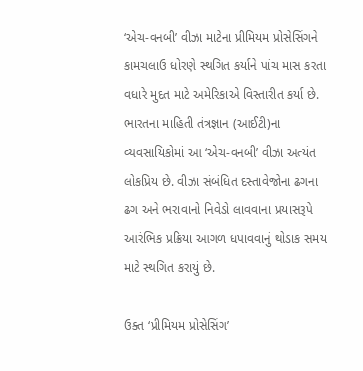‘એચ-વનબી’ વીઝા માટેના પ્રીમિયમ પ્રોસેસિંગને કામચલાઉ ધોરણે સ્થગિત કર્યાને પાંચ માસ કરતા વધારે મુદત માટે અમેરિકાએ વિસ્તારીત કર્યા છે. ભારતના માહિતી તંત્રજ્ઞાન (આઈટી)ના વ્યવસાયિકોમાં આ ‘એચ-વનબી’ વીઝા અત્યંત લોકપ્રિય છે. વીઝા સંબંધિત દસ્તાવેજોના ઢગના ઢગ અને ભરાવાનો નિવેડો લાવવાના પ્રયાસરૂપે આરંભિક પ્રક્રિયા આગળ ધપાવવાનું થોડાક સમય માટે સ્થગિત કરાયું છે.

ઉક્ત ‘પ્રીમિયમ પ્રોસેસિંગ’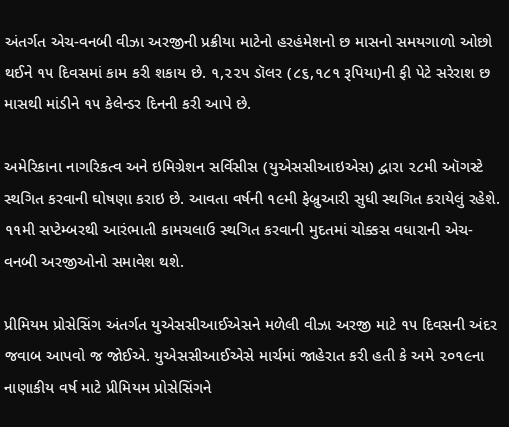અંતર્ગત એચ-વનબી વીઝા અરજીની પ્રક્રીયા માટેનો હરહંમેશનો છ માસનો સમયગાળો ઓછો થઈને ૧૫ દિવસમાં કામ કરી શકાય છે. ૧,૨૨૫ ડૉલર (૮૬,૧૮૧ રૂપિયા)ની ફી પેટે સરેરાશ છ માસથી માંડીને ૧૫ કેલેન્ડર દિનની કરી આપે છે.

અમેરિકાના નાગરિકત્વ અને ઇમિગ્રેશન સર્વિસીસ (યુએસસીઆઇએસ) દ્વારા ૨૮મી ઑગસ્ટે સ્થગિત કરવાની ઘોષણા કરાઇ છે. આવતા વર્ષની ૧૯મી ફેબ્રુઆરી સુધી સ્થગિત કરાયેલું રહેશે. ૧૧મી સપ્ટેમ્બરથી આરંભાતી કામચલાઉ સ્થગિત કરવાની મુદતમાં ચોક્કસ વધારાની એચ-વનબી અરજીઓનો સમાવેશ થશે.

પ્રીમિયમ પ્રોસેસિંગ અંતર્ગત યુએસસીઆઈએસને મળેલી વીઝા અરજી માટે ૧૫ દિવસની અંદર જવાબ આપવો જ જોઈએ. યુએસસીઆઈએસે માર્ચમાં જાહેરાત કરી હતી કે અમે ૨૦૧૯ના નાણાકીય વર્ષ માટે પ્રીમિયમ પ્રોસેસિંગને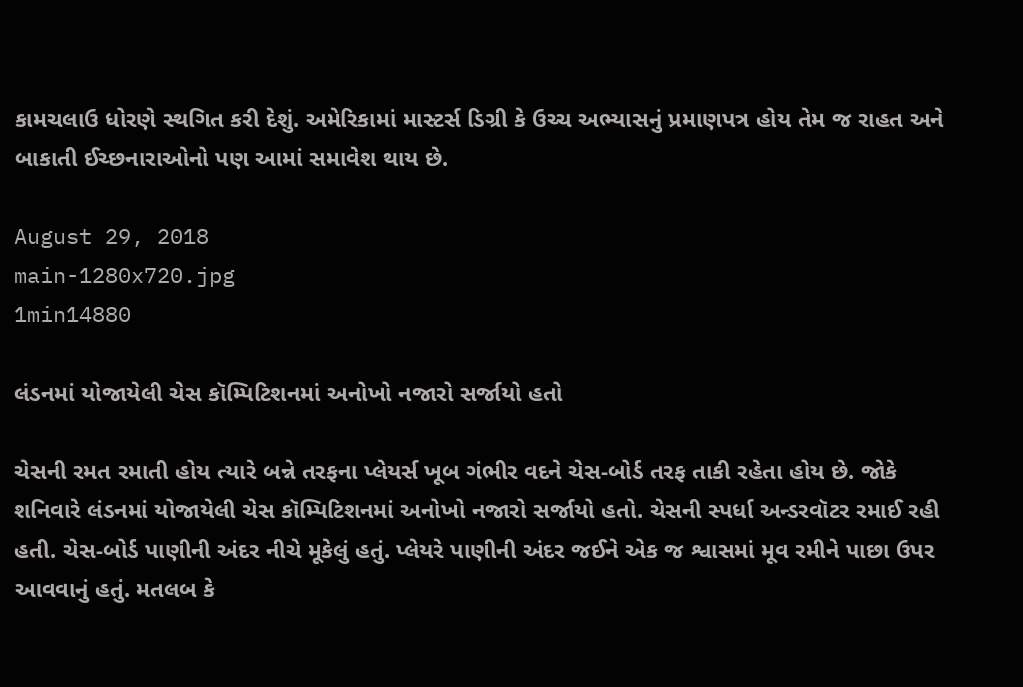કામચલાઉ ધોરણે સ્થગિત કરી દેશું. અમેરિકામાં માસ્ટર્સ ડિગ્રી કે ઉચ્ચ અભ્યાસનું પ્રમાણપત્ર હોય તેમ જ રાહત અને બાકાતી ઈચ્છનારાઓનો પણ આમાં સમાવેશ થાય છે.

August 29, 2018
main-1280x720.jpg
1min14880

લંડનમાં યોજાયેલી ચેસ કૉમ્પિટિશનમાં અનોખો નજારો સર્જાયો હતો

ચેસની રમત રમાતી હોય ત્યારે બન્ને તરફના પ્લેયર્સ ખૂબ ગંભીર વદને ચેસ-બોર્ડ તરફ તાકી રહેતા હોય છે. જોકે શનિવારે લંડનમાં યોજાયેલી ચેસ કૉમ્પિટિશનમાં અનોખો નજારો સર્જાયો હતો. ચેસની સ્પર્ધા અન્ડરવૉટર રમાઈ રહી હતી. ચેસ-બોર્ડ પાણીની અંદર નીચે મૂકેલું હતું. પ્લેયરે પાણીની અંદર જઈને એક જ શ્વાસમાં મૂવ રમીને પાછા ઉપર આવવાનું હતું. મતલબ કે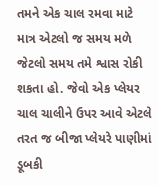તમને એક ચાલ રમવા માટે માત્ર એટલો જ સમય મળે જેટલો સમય તમે શ્વાસ રોકી શકતા હો. જેવો એક પ્લેયર ચાલ ચાલીને ઉપર આવે એટલે તરત જ બીજા પ્લેયરે પાણીમાં ડૂબકી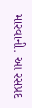મારવાની. આ રસપ્રદ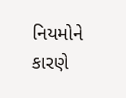નિયમોને કારણે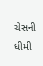ચેસની ધીમી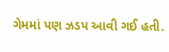ગેમમાં પણ ઝડપ આવી ગઈ હતી.